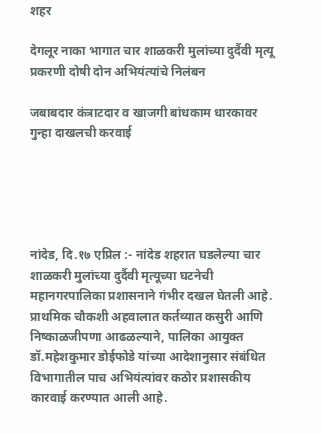शहर

देगलूर नाका भागात चार शाळकरी मुलांच्या दुर्दैवी मृत्यू प्रकरणी दोषी दोन अभियंत्यांचे निलंबन

जबाबदार कंत्राटदार व खाजगी बांधकाम धारकावर गुन्हा दाखलची करवाई





नांदेड, दि.१७ एप्रिल :- नांदेड शहरात घडलेल्या चार शाळकरी मुलांच्या दुर्दैवी मृत्यूच्या घटनेची महानगरपालिका प्रशासनाने गंभीर दखल घेतली आहे. प्राथमिक चौकशी अहवालात कर्तव्यात कसुरी आणि निष्काळजीपणा आढळल्याने, पालिका आयुक्त डॉ.महेशकुमार डोईफोडे यांच्या आदेशानुसार संबंधित विभागातील पाच अभियंत्यांवर कठोर प्रशासकीय कारवाई करण्यात आली आहे.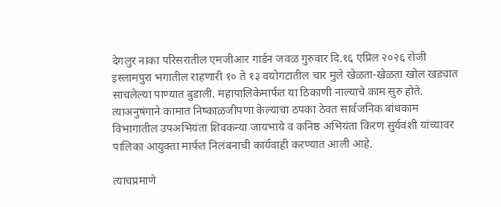देगलुर नाका परिसरातील एमजीआर गार्डन जवळ गुरुवार दि.१६ एप्रिल २०२६ रोजी इस्लामपुरा भगातील राहणारी १० ते १३ वयोगटातील चार मुले खेळता-खेळता खोल खड्यात साचलेल्या पाण्यात बुडाली. महापालिकेमार्फत या ठिकाणी नाल्याचे काम सुरु होते. त्याअनुषंगाने कामात निष्काळजीपणा केल्याचा ठपका ठेवत सार्वजनिक बांधकाम विभागातील उपअभियंता शिवकन्या जायभाये व कनिष्ठ अभियंता किरण सुर्यवंशी यांच्यावर पालिका आयुक्ता मार्फत निलंबनाची कार्यवाही करण्यात आली आहे.

त्याचप्रमाणे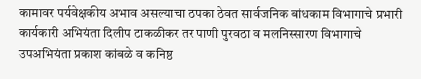कामावर पर्यवेक्षकीय अभाव असल्याचा ठपका ठेवत सार्वजनिक बांधकाम विभागाचे प्रभारी कार्यकारी अभियंता दिलीप टाकळीकर तर पाणी पुरवठा व मलनिस्सारण विभागाचे उपअभियंता प्रकाश कांबळे व कनिष्ठ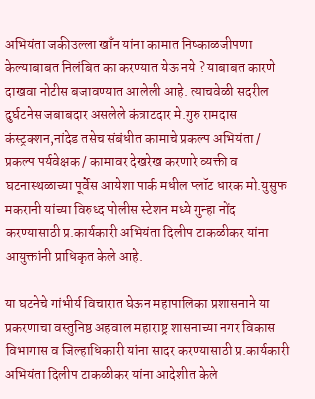अभियंता जकीउल्ला खाँन यांना कामात निष्काळजीपणा केल्याबाबत निलंबित का करण्यात येऊ नये ? याबाबत कारणे दाखवा नोटीस बजावण्यात आलेली आहे. त्याचवेळी सदरील दुर्घटनेस जबाबदार असलेले कंत्राटदार मे.गुरु रामदास कंस्ट्रक्शन,नांदेड तसेच संबंधीत कामाचे प्रकल्प अभियंता / प्रकल्प पर्यवेक्षक / कामावर देखरेख करणारे व्यक्ती व घटनास्थळाच्या पूर्वेस आयेशा पार्क मधील प्लॉट धारक मो.युसुफ मकरानी यांच्या विरुध्द पोलीस स्टेशन मध्ये गुन्हा नोंद करण्यासाठी प्र.कार्यकारी अभियंता दिलीप टाकळीकर यांना आयुक्तांनी प्राधिकृत केले आहे.

या घटनेचे गांभीर्य विचारात घेऊन महापालिका प्रशासनाने या प्रकरणाचा वस्तुनिष्ठ अहवाल महाराष्ट्र शासनाच्या नगर विकास विभागास व जिल्हाधिकारी यांना सादर करण्यासाठी प्र.कार्यकारी अभियंता दिलीप टाकळीकर यांना आदेशीत केले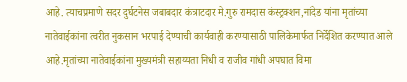आहे. त्याचप्रमाणे सदर दुर्घटनेस जबाबदार कंत्राटदार मे.गुरु रामदास कंस्ट्रक्शन,नांदेड यांना मृतांच्या नातेवाईकांना त्वरीत नुकसान भरपाई देण्याची कार्यवाही करण्यासाठी पालिकेमार्फत निर्देशित करण्यात आले आहे.मृतांच्या नातेवाईकांना मुख्यमंत्री सहाय्यता निधी व राजीव गांधी अपघात विमा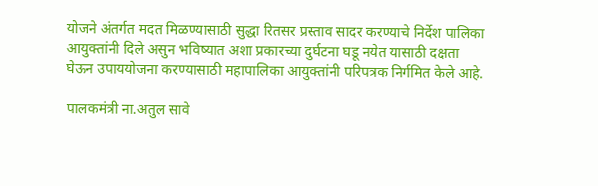योजने अंतर्गत मदत मिळण्यासाठी सुद्धा रितसर प्रस्ताव सादर करण्याचे निर्देश पालिका आयुक्तांनी दिले असुन भविष्यात अशा प्रकारच्या दुर्घटना घडू नयेत यासाठी दक्षता घेऊन उपाययोजना करण्यासाठी महापालिका आयुक्तांनी परिपत्रक निर्गमित केले आहे.

पालकमंत्री ना.अतुल सावे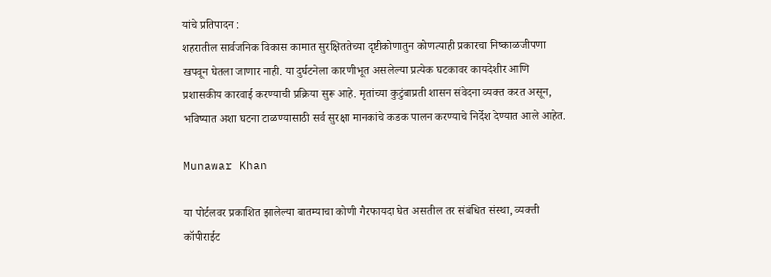यांचे प्रतिपादन :
शहरातील सार्वजनिक विकास कामात सुरक्षिततेच्या दृष्टीकोणातुन कोणत्याही प्रकारचा निष्काळजीपणा खपवून घेतला जाणार नाही. या दुर्घटनेला कारणीभूत असलेल्या प्रत्येक घटकावर कायदेशीर आणि प्रशासकीय कारवाई करण्याची प्रक्रिया सुरू आहे. मृतांच्या कुटुंबाप्रती शासन संवेदना व्यक्त करत असून, भविष्यात अशा घटना टाळण्यासाठी सर्व सुरक्षा मानकांचे कडक पालन करण्याचे निर्देश देण्यात आले आहेत.

Munawar Khan

या पोर्टलवर प्रकाशित झालेल्या बातम्याचा कोणी गैरफायदा घेत असतील तर संबंधित संस्था, व्यक्ती कॉपीराईट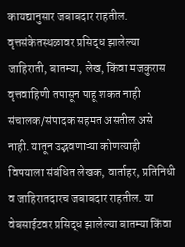कायद्यानुसार जबाबदार राहतील. वृत्तसंकेतस्थळावर प्रसिद्ध झालेल्या जाहिराती, बातम्या, लेख, किंवा मजकुरास वृत्तवाहिणी तपासून पाहू शकत नाही संचालक/संपादक सहमत असतील असे नाही. यातून उद्भवणाऱ्या कोणत्याही विषयाला संबंधित लेखक, वार्ताहर, प्रतिनिधी व जाहिरातदारच जबाबदार राहतील. या वेबसाईटवर प्रसिद्ध झालेल्या बातम्या किंवा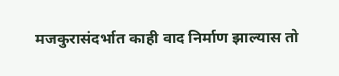मजकुरासंदर्भात काही वाद निर्माण झाल्यास तो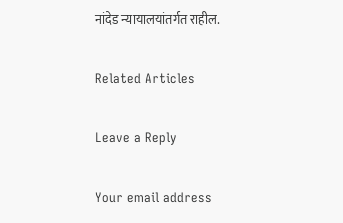नांदेड न्यायालयांतर्गत राहील.

Related Articles

Leave a Reply

Your email address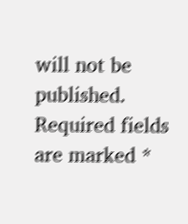will not be published. Required fields are marked *